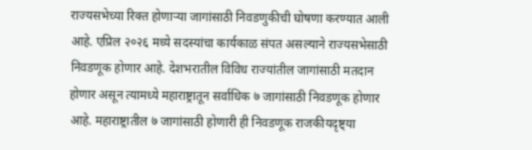राज्यसभेच्या रिक्त होणाऱ्या जागांसाठी निवडणुकीची घोषणा करण्यात आली आहे. एप्रिल २०२६ मध्ये सदस्यांचा कार्यकाळ संपत असल्याने राज्यसभेसाठी निवडणूक होणार आहे. देशभरातील विविध राज्यांतील जागांसाठी मतदान होणार असून त्यामध्ये महाराष्ट्रातून सर्वाधिक ७ जागांसाठी निवडणूक होणार आहे. महाराष्ट्रातील ७ जागांसाठी होणारी ही निवडणूक राजकीयदृष्ट्या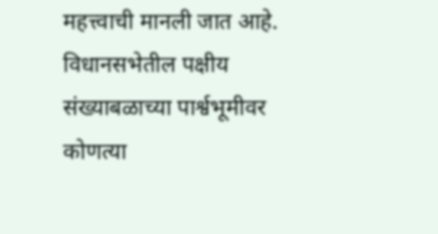महत्त्वाची मानली जात आहे. विधानसभेतील पक्षीय संख्याबळाच्या पार्श्वभूमीवर कोणत्या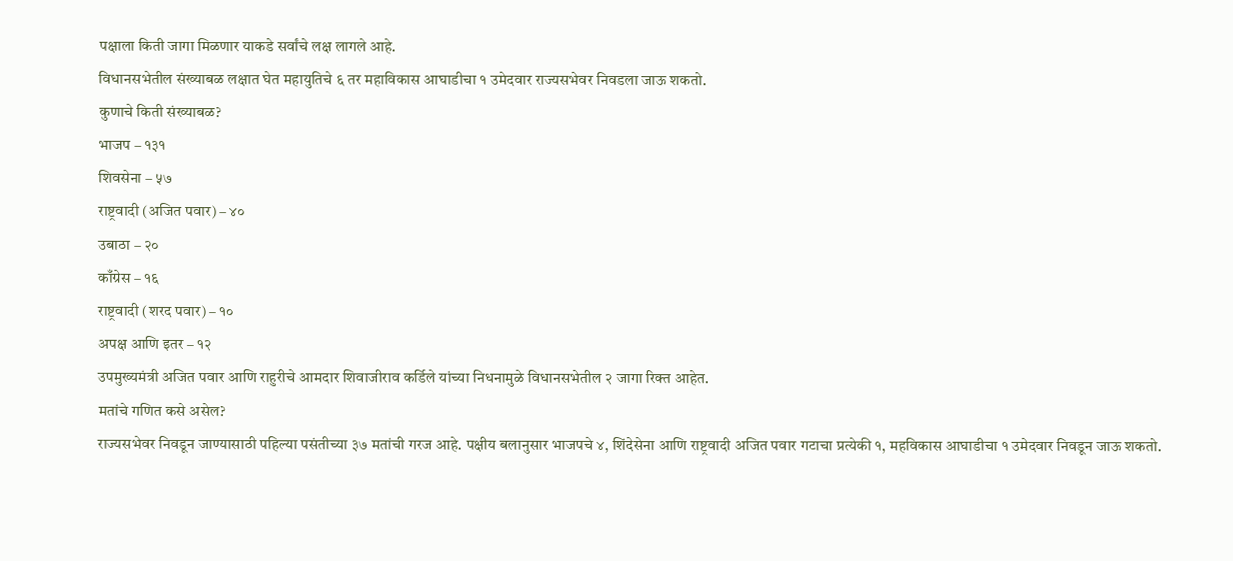पक्षाला किती जागा मिळणार याकडे सर्वांचे लक्ष लागले आहे.
विधानसभेतील संख्याबळ लक्षात घेत महायुतिचे ६ तर महाविकास आघाडीचा १ उमेदवार राज्यसभेवर निवडला जाऊ शकतो.
कुणाचे किती संख्याबळ?
भाजप – १३१
शिवसेना – ५७
राष्ट्रवादी (अजित पवार) – ४०
उबाठा – २०
काँग्रेस – १६
राष्ट्रवादी (शरद पवार) – १०
अपक्ष आणि इतर – १२
उपमुख्यमंत्री अजित पवार आणि राहुरीचे आमदार शिवाजीराव कर्डिले यांच्या निधनामुळे विधानसभेतील २ जागा रिक्त आहेत.
मतांचे गणित कसे असेल?
राज्यसभेवर निवडून जाण्यासाठी पहिल्या पसंतीच्या ३७ मतांची गरज आहे. पक्षीय बलानुसार भाजपचे ४, शिंदेसेना आणि राष्ट्रवादी अजित पवार गटाचा प्रत्येकी १, महविकास आघाडीचा १ उमेदवार निवडून जाऊ शकतो.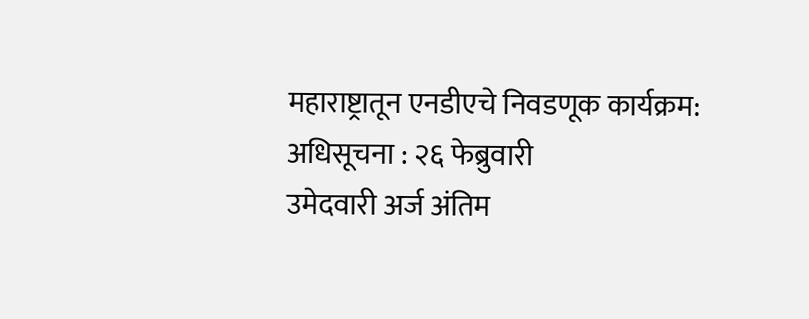महाराष्ट्रातून एनडीएचे निवडणूक कार्यक्रम:
अधिसूचना : २६ फेब्रुवारी
उमेदवारी अर्ज अंतिम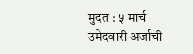मुदत : ५ मार्च
उमेदवारी अर्जाची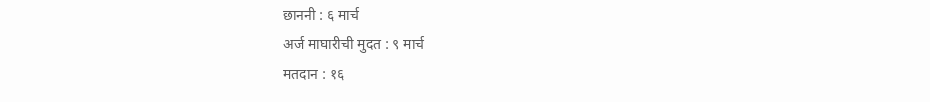छाननी : ६ मार्च
अर्ज माघारीची मुदत : ९ मार्च
मतदान : १६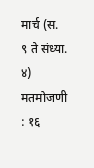मार्च (स. ९ ते संध्या. ४)
मतमोजणी : १६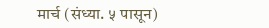मार्च (संध्या. ५ पासून)